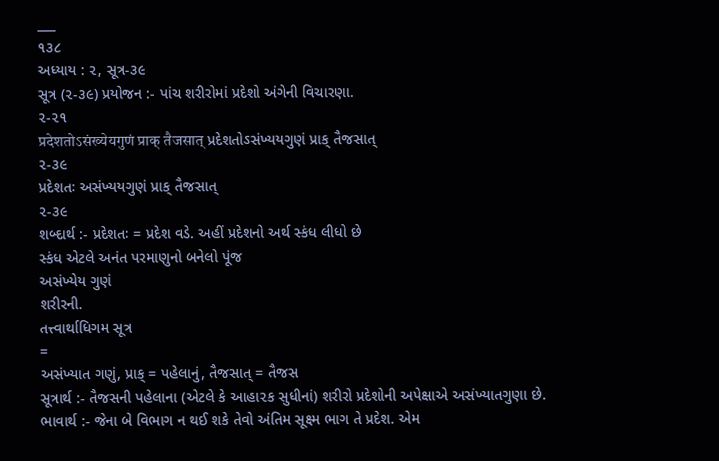___
૧૩૮
અધ્યાય : ૨, સૂત્ર-૩૯
સૂત્ર (૨-૩૯) પ્રયોજન :- પાંચ શરીરોમાં પ્રદેશો અંગેની વિચારણા.
૨-૨૧
प्रदेशतोऽसंख्येयगुणं प्राक् तैजसात् પ્રદેશતોઽસંખ્યયગુણં પ્રાક્ તૈજસાત્
૨-૩૯
પ્રદેશતઃ અસંખ્યયગુણં પ્રાક્ તૈજસાત્
૨-૩૯
શબ્દાર્થ :- પ્રદેશતઃ = પ્રદેશ વડે. અહીં પ્રદેશનો અર્થ સ્કંધ લીધો છે
સ્કંધ એટલે અનંત પરમાણુનો બનેલો પૂંજ
અસંખ્યેય ગુણં
શરીરની.
તત્ત્વાર્થાધિગમ સૂત્ર
=
અસંખ્યાત ગણું, પ્રાક્ = પહેલાનું, તૈજસાત્ = તૈજસ
સૂત્રાર્થ :- તૈજસની પહેલાના (એટલે કે આહા૨ક સુધીનાં) શરીરો પ્રદેશોની અપેક્ષાએ અસંખ્યાતગુણા છે.
ભાવાર્થ :- જેના બે વિભાગ ન થઈ શકે તેવો અંતિમ સૂક્ષ્મ ભાગ તે પ્રદેશ. એમ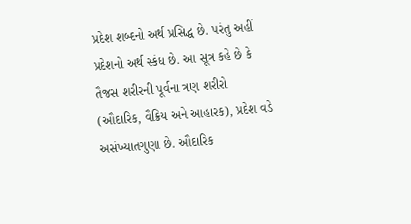પ્રદેશ શબ્દનો અર્થ પ્રસિદ્ધ છે. પરંતુ અહીં પ્રદેશનો અર્થ સ્કંધ છે. આ સૂત્ર કહે છે કે તૈજસ શરીરની પૂર્વના ત્રણ શરીરો (ઔદારિક, વૈક્રિય અને આહારક), પ્રદેશ વડે અસંખ્યાતગુણા છે. ઔદારિક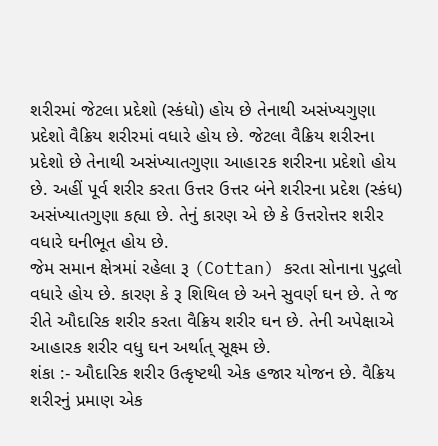શરીરમાં જેટલા પ્રદેશો (સ્કંધો) હોય છે તેનાથી અસંખ્યગુણા પ્રદેશો વૈક્રિય શરીરમાં વધારે હોય છે. જેટલા વૈક્રિય શરીરના પ્રદેશો છે તેનાથી અસંખ્યાતગુણા આહા૨ક શરીરના પ્રદેશો હોય છે. અહીં પૂર્વ શરીર કરતા ઉત્તર ઉત્તર બંને શરીરના પ્રદેશ (સ્કંધ) અસંખ્યાતગુણા કહ્યા છે. તેનું કારણ એ છે કે ઉત્તરોત્તર શરીર વધારે ઘનીભૂત હોય છે.
જેમ સમાન ક્ષેત્રમાં રહેલા રૂ (Cottan) કરતા સોનાના પુદ્ગલો વધારે હોય છે. કારણ કે રૂ શિથિલ છે અને સુવર્ણ ઘન છે. તે જ રીતે ઔદારિક શરીર કરતા વૈક્રિય શરીર ઘન છે. તેની અપેક્ષાએ આહારક શરીર વધુ ઘન અર્થાત્ સૂક્ષ્મ છે.
શંકા :- ઔદારિક શરીર ઉત્કૃષ્ટથી એક હજાર યોજન છે. વૈક્રિય શરીરનું પ્રમાણ એક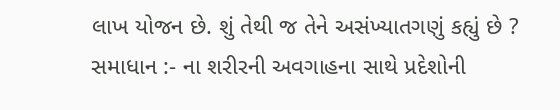લાખ યોજન છે. શું તેથી જ તેને અસંખ્યાતગણું કહ્યું છે ?
સમાધાન :- ના શરીરની અવગાહના સાથે પ્રદેશોની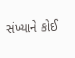સંખ્યાને કોઈ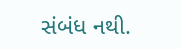સંબંધ નથી.